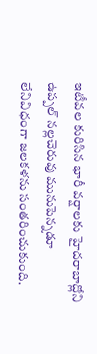ఇటీవల కురిసిన భారీ వర్షాలకు హైదరాబాద్లోని ఉప్పల్ నల్లచెరువు మునుపెన్నడూ లేనివిధంగా జలకళను సంతరించుకుంది.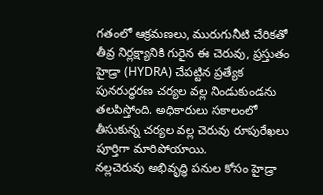గతంలో ఆక్రమణలు, మురుగునీటి చేరికతో తీవ్ర నిర్లక్ష్యానికి గురైన ఈ చెరువు, ప్రస్తుతం హైడ్రా (HYDRA) చేపట్టిన ప్రత్యేక పునరుద్ధరణ చర్యల వల్ల నిండుకుండను తలపిస్తోంది. అధికారులు సకాలంలో తీసుకున్న చర్యల వల్ల చెరువు రూపురేఖలు పూర్తిగా మారిపోయాయి.
నల్లచెరువు అభివృద్ధి పనుల కోసం హైడ్రా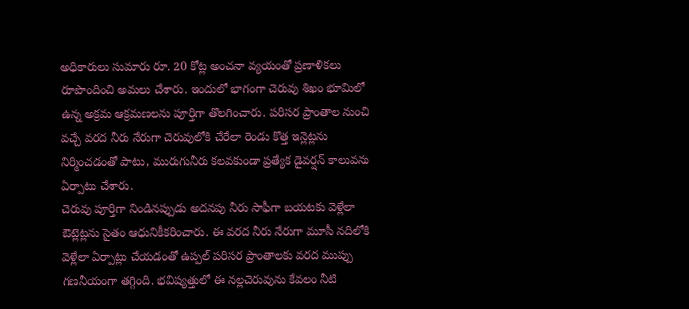అధికారులు సుమారు రూ. 20 కోట్ల అంచనా వ్యయంతో ప్రణాళికలు రూపొందించి అమలు చేశారు. ఇందులో భాగంగా చెరువు శిఖం భూమిలో ఉన్న అక్రమ ఆక్రమణలను పూర్తిగా తొలగించారు. పరిసర ప్రాంతాల నుంచి వచ్చే వరద నీరు నేరుగా చెరువులోకి చేరేలా రెండు కొత్త ఇన్లెట్లను నిర్మించడంతో పాటు, మురుగునీరు కలవకుండా ప్రత్యేక డైవర్షన్ కాలువను ఏర్పాటు చేశారు.
చెరువు పూర్తిగా నిండినప్పుడు అదనపు నీరు సాఫీగా బయటకు వెళ్లేలా ఔట్లెట్లను సైతం ఆధునికీకరించారు. ఈ వరద నీరు నేరుగా మూసీ నదిలోకి వెళ్లేలా ఏర్పాట్లు చేయడంతో ఉప్పల్ పరిసర ప్రాంతాలకు వరద ముప్పు గణనీయంగా తగ్గింది. భవిష్యత్తులో ఈ నల్లచెరువును కేవలం నీటి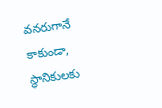వనరుగానే కాకుండా, స్థానికులకు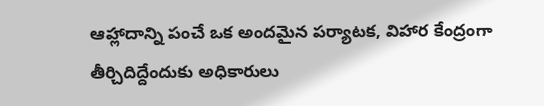ఆహ్లాదాన్ని పంచే ఒక అందమైన పర్యాటక, విహార కేంద్రంగా తీర్చిదిద్దేందుకు అధికారులు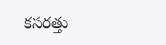కసరత్తు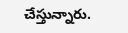చేస్తున్నారు.